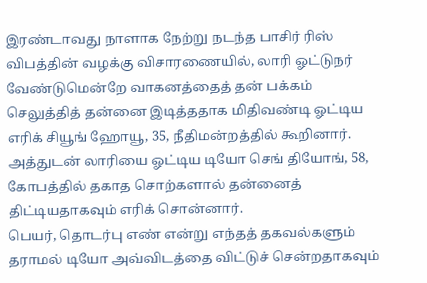இரண்டாவது நாளாக நேற்று நடந்த பாசிர் ரிஸ் விபத்தின் வழக்கு விசாரணையில், லாரி ஓட்டுநர் வேண்டுமென்றே வாகனத்தைத் தன் பக்கம் செலுத்தித் தன்னை இடித்ததாக மிதிவண்டி ஓட்டிய எரிக் சியூங் ஹோயூ, 35, நீதிமன்றத்தில் கூறினார்.
அத்துடன் லாரியை ஓட்டிய டியோ செங் தியோங், 58, கோபத்தில் தகாத சொற்களால் தன்னைத் திட்டியதாகவும் எரிக் சொன்னார்.
பெயர், தொடர்பு எண் என்று எந்தத் தகவல்களும் தராமல் டியோ அவ்விடத்தை விட்டுச் சென்றதாகவும்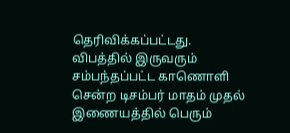தெரிவிக்கப்பட்டது.
விபத்தில் இருவரும் சம்பந்தப்பட்ட காணொளி சென்ற டிசம்பர் மாதம் முதல் இணையத்தில் பெரும்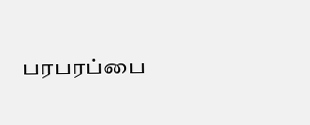பரபரப்பை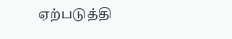ஏற்படுத்தி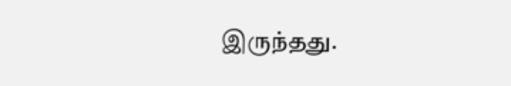இருந்தது.